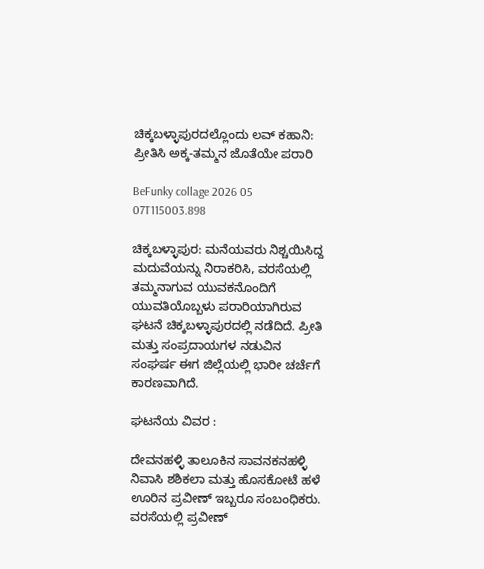ಚಿಕ್ಕಬಳ್ಳಾಪುರದಲ್ಲೊಂದು ಲವ್ ಕಹಾನಿ: ಪ್ರೀತಿಸಿ ಅಕ್ಕ-ತಮ್ಮನ ಜೊತೆಯೇ ಪರಾರಿ

BeFunky collage 2026 05 07T115003.898

ಚಿಕ್ಕಬಳ್ಳಾಪುರ: ಮನೆಯವರು ನಿಶ್ಚಯಿಸಿದ್ದ ಮದುವೆಯನ್ನು ನಿರಾಕರಿಸಿ, ವರಸೆಯಲ್ಲಿ ತಮ್ಮನಾಗುವ ಯುವಕನೊಂದಿಗೆ ಯುವತಿಯೊಬ್ಬಳು ಪರಾರಿಯಾಗಿರುವ ಘಟನೆ ಚಿಕ್ಕಬಳ್ಳಾಪುರದಲ್ಲಿ ನಡೆದಿದೆ. ಪ್ರೀತಿ ಮತ್ತು ಸಂಪ್ರದಾಯಗಳ ನಡುವಿನ ಸಂಘರ್ಷ ಈಗ ಜಿಲ್ಲೆಯಲ್ಲಿ ಭಾರೀ ಚರ್ಚೆಗೆ ಕಾರಣವಾಗಿದೆ.

ಘಟನೆಯ ವಿವರ :

ದೇವನಹಳ್ಳಿ ತಾಲೂಕಿನ ಸಾವನಕನಹಳ್ಳಿ ನಿವಾಸಿ ಶಶಿಕಲಾ ಮತ್ತು ಹೊಸಕೋಟೆ ಹಳೆ ಊರಿನ ಪ್ರವೀಣ್ ಇಬ್ಬರೂ ಸಂಬಂಧಿಕರು. ವರಸೆಯಲ್ಲಿ ಪ್ರವೀಣ್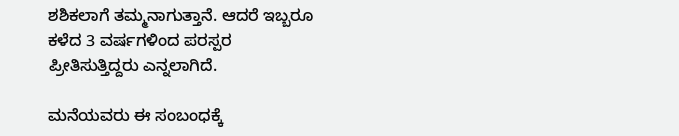ಶಶಿಕಲಾಗೆ ತಮ್ಮನಾಗುತ್ತಾನೆ. ಆದರೆ ಇಬ್ಬರೂ ಕಳೆದ 3 ವರ್ಷಗಳಿಂದ ಪರಸ್ಪರ ಪ್ರೀತಿಸುತ್ತಿದ್ದರು ಎನ್ನಲಾಗಿದೆ.

ಮನೆಯವರು ಈ ಸಂಬಂಧಕ್ಕೆ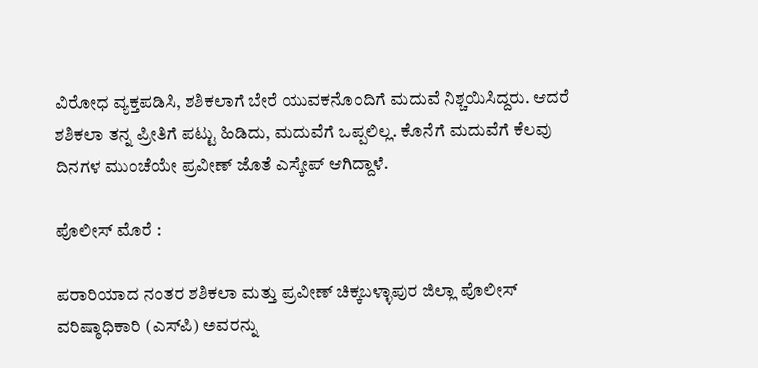ವಿರೋಧ ವ್ಯಕ್ತಪಡಿಸಿ, ಶಶಿಕಲಾಗೆ ಬೇರೆ ಯುವಕನೊಂದಿಗೆ ಮದುವೆ ನಿಶ್ಚಯಿಸಿದ್ದರು. ಆದರೆ ಶಶಿಕಲಾ ತನ್ನ ಪ್ರೀತಿಗೆ ಪಟ್ಟು ಹಿಡಿದು, ಮದುವೆಗೆ ಒಪ್ಪಲಿಲ್ಲ. ಕೊನೆಗೆ ಮದುವೆಗೆ ಕೆಲವು ದಿನಗಳ ಮುಂಚೆಯೇ ಪ್ರವೀಣ್ ಜೊತೆ ಎಸ್ಕೇಪ್ ಆಗಿದ್ದಾಳೆ.

ಪೊಲೀಸ್ ಮೊರೆ :

ಪರಾರಿಯಾದ ನಂತರ ಶಶಿಕಲಾ ಮತ್ತು ಪ್ರವೀಣ್ ಚಿಕ್ಕಬಳ್ಳಾಪುರ ಜಿಲ್ಲಾ ಪೊಲೀಸ್ ವರಿಷ್ಠಾಧಿಕಾರಿ (ಎಸ್‌ಪಿ) ಅವರನ್ನು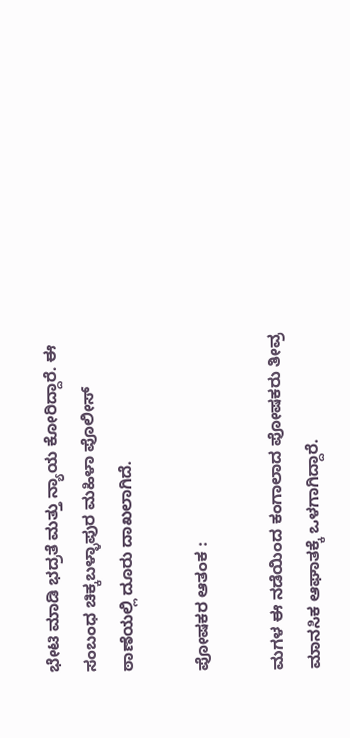ಭೇಟಿ ಮಾಡಿ ಭದ್ರತೆ ಮತ್ತು ನ್ಯಾಯ ಕೋರಿದ್ದಾರೆ. ಈ ಸಂಬಂಧ ಚಿಕ್ಕಬಳ್ಳಾಪುರ ಮಹಿಳಾ ಪೊಲೀಸ್ ಠಾಣೆಯಲ್ಲಿ ದೂರು ದಾಖಲಾಗಿದೆ.

ಪೋಷಕರ ಆತಂಕ :

ಮಗಳ ಈ ನಡೆಯಿಂದ ಕಂಗಾಲಾದ ಪೋಷಕರು ತೀವ್ರ ಮಾನಸಿಕ ಆಘಾತಕ್ಕೆ ಒಳಗಾಗಿದ್ದಾರೆ.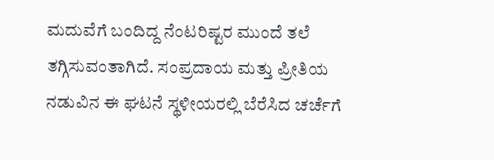ಮದುವೆಗೆ ಬಂದಿದ್ದ ನೆಂಟರಿಷ್ಟರ ಮುಂದೆ ತಲೆ ತಗ್ಗಿಸುವಂತಾಗಿದೆ. ಸಂಪ್ರದಾಯ ಮತ್ತು ಪ್ರೀತಿಯ ನಡುವಿನ ಈ ಘಟನೆ ಸ್ಥಳೀಯರಲ್ಲಿ ಬೆರೆಸಿದ ಚರ್ಚೆಗೆ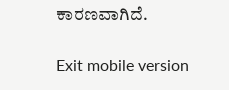ಕಾರಣವಾಗಿದೆ.

Exit mobile version